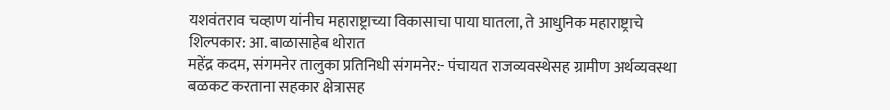यशवंतराव चव्हाण यांनीच महाराष्ट्राच्या विकासाचा पाया घातला, ते आधुनिक महाराष्ट्राचे शिल्पकार: आ. बाळासाहेब थोरात
महेंद्र कदम, संगमनेर तालुका प्रतिनिधी संगमनेर:- पंचायत राजव्यवस्थेसह ग्रामीण अर्थव्यवस्था बळकट करताना सहकार क्षेत्रासह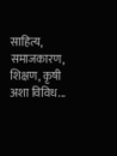साहित्य, समाजकारण, शिक्षण, कृषी अशा विविध...